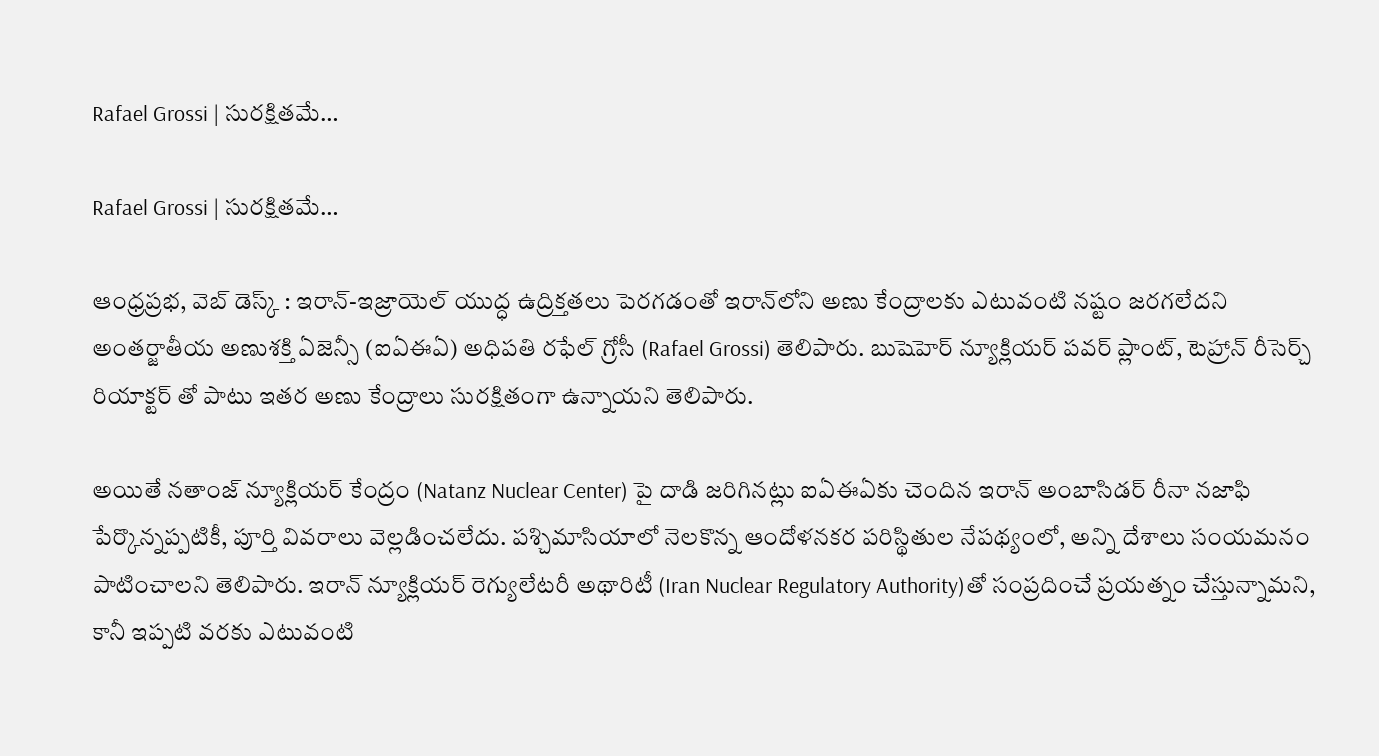Rafael Grossi | సురక్షితమే…

Rafael Grossi | సురక్షితమే…

ఆంధ్ర‌ప్ర‌భ‌, వెబ్ డెస్క్ : ఇరాన్-ఇజ్రాయెల్ యుద్ధ ఉద్రిక్తతలు పెరగడంతో ఇరాన్‌లోని అణు కేంద్రాలకు ఎటువంటి నష్టం జరగలేదని అంతర్జాతీయ అణుశక్తి ఏజెన్సీ (ఐఏఈఏ) అధిపతి రఫేల్ గ్రోసీ (Rafael Grossi) తెలిపారు. బుషెహెర్ న్యూక్లియర్ పవర్ ప్లాంట్, టెహ్రాన్ రీసెర్చ్ రియాక్టర్ తో పాటు ఇతర అణు కేంద్రాలు సురక్షితంగా ఉన్నాయని తెలిపారు.

అయితే నతాంజ్ న్యూక్లియర్ కేంద్రం (Natanz Nuclear Center) పై దాడి జరిగినట్లు ఐఏఈఏకు చెందిన ఇరాన్ అంబాసిడర్ రీనా నజాఫి పేర్కొన్నప్పటికీ, పూర్తి వివరాలు వెల్లడించలేదు. పశ్చిమాసియాలో నెలకొన్న ఆందోళనకర పరిస్థితుల నేపథ్యంలో, అన్ని దేశాలు సంయమనం పాటించాలని తెలిపారు. ఇరాన్ న్యూక్లియ‌ర్ రెగ్యులేట‌రీ అథారిటీ (Iran Nuclear Regulatory Authority)తో సంప్ర‌దించే ప్ర‌య‌త్నం చేస్తున్నామ‌ని, కానీ ఇప్ప‌టి వ‌ర‌కు ఎటువంటి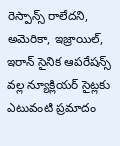రెస్పాన్స్ రాలేద‌ని, అమెరికా, ఇజ్రాయిల్‌, ఇరాన్ సైనిక ఆప‌రేష‌న్స్ వ‌ల్ల న్యూక్లియ‌ర్ సైట్ల‌కు ఎటువంటి ప్ర‌మాదం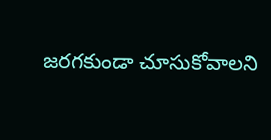జ‌ర‌గ‌కుండా చూసుకోవాల‌ని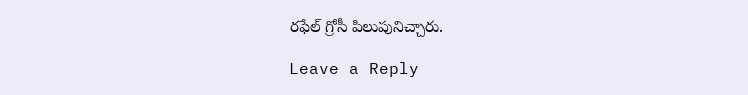ర‌ఫేల్ గ్రోసీ పిలుపునిచ్చారు.

Leave a Reply